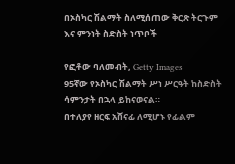በኦስካር ሽልማት ስለሚሰጠው ቅርጽ ትርጉም እና ምንነት ስድስት ነጥቦች

የፎቶው ባለመብት, Getty Images
95ኛው የኦስካር ሽልማት ሥነ ሥርዓት ከስድስት ሳምንታት በኋላ ይከናወናል።
በተለያየ ዘርፍ አሸናፊ ለሚሆኑ የፊልም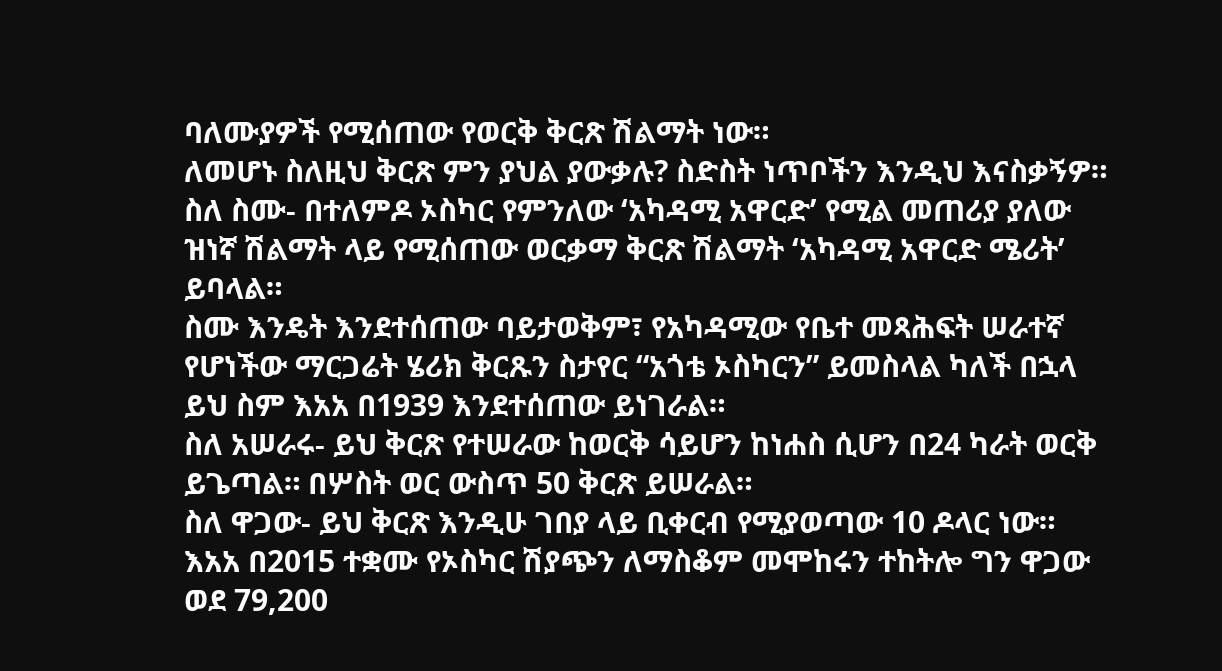ባለሙያዎች የሚሰጠው የወርቅ ቅርጽ ሽልማት ነው።
ለመሆኑ ስለዚህ ቅርጽ ምን ያህል ያውቃሉ? ስድስት ነጥቦችን እንዲህ እናስቃኝዎ።
ስለ ስሙ- በተለምዶ ኦስካር የምንለው ‘አካዳሚ አዋርድ’ የሚል መጠሪያ ያለው ዝነኛ ሽልማት ላይ የሚሰጠው ወርቃማ ቅርጽ ሽልማት ‘አካዳሚ አዋርድ ሜሪት’ ይባላል።
ስሙ እንዴት እንደተሰጠው ባይታወቅም፣ የአካዳሚው የቤተ መጻሕፍት ሠራተኛ የሆነችው ማርጋሬት ሄሪክ ቅርጹን ስታየር “አጎቴ ኦስካርን” ይመስላል ካለች በኋላ ይህ ስም እአአ በ1939 እንደተሰጠው ይነገራል።
ስለ አሠራሩ- ይህ ቅርጽ የተሠራው ከወርቅ ሳይሆን ከነሐስ ሲሆን በ24 ካራት ወርቅ ይጌጣል። በሦስት ወር ውስጥ 50 ቅርጽ ይሠራል።
ስለ ዋጋው- ይህ ቅርጽ እንዲሁ ገበያ ላይ ቢቀርብ የሚያወጣው 10 ዶላር ነው። እአአ በ2015 ተቋሙ የኦስካር ሽያጭን ለማስቆም መሞከሩን ተከትሎ ግን ዋጋው ወደ 79,200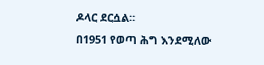ዶላር ደርሷል።
በ1951 የወጣ ሕግ እንደሚለው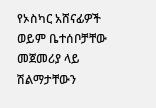የኦስካር አሸናፊዎች ወይም ቤተሰቦቻቸው መጀመሪያ ላይ ሽልማታቸውን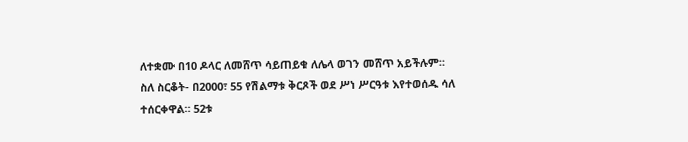ለተቋሙ በ10 ዶላር ለመሸጥ ሳይጠይቁ ለሌላ ወገን መሸጥ አይችሉም።
ስለ ስርቆት- በ2000፣ 55 የሽልማቱ ቅርጾች ወደ ሥነ ሥርዓቱ እየተወሰዱ ሳለ ተሰርቀዋል። 52ቱ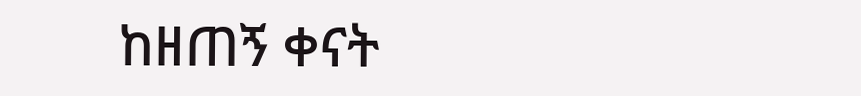ከዘጠኝ ቀናት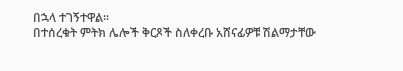በኋላ ተገኝተዋል።
በተሰረቁት ምትክ ሌሎች ቅርጾች ስለቀረቡ አሸናፊዎቹ ሽልማታቸው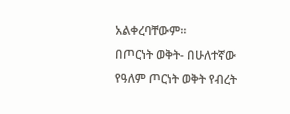አልቀረባቸውም።
በጦርነት ወቅት- በሁለተኛው የዓለም ጦርነት ወቅት የብረት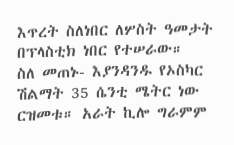እጥረት ስለነበር ለሦስት ዓመታት በፕላስቲክ ነበር የተሠራው።
ስለ መጠኑ- እያንዳንዱ የኦስካር ሽልማት 35 ሴንቲ ሜትር ነው ርዝመቱ። አራት ኪሎ ግራምም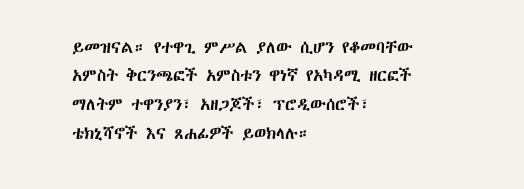ይመዝናል። የተዋጊ ምሥል ያለው ሲሆን የቆመባቸው አምስት ቅርንጫፎች አምስቱን ዋነኛ የአካዳሚ ዘርፎች ማለትም ተዋንያን፣ አዘጋጆች፣ ፕሮዲውሰሮች፣ ቴክኒሻኖች እና ጸሐፊዎች ይወክላሉ።